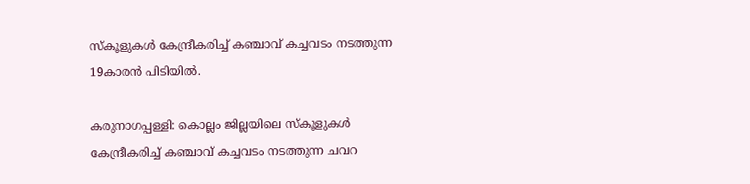സ്കൂളുകൾ കേന്ദ്രീകരിച്ച് കഞ്ചാവ് കച്ചവടം നടത്തുന്ന 19കാരന്‍ പിടിയില്‍.

കരുനാഗപ്പള്ളി: കൊല്ലം ജില്ലയിലെ സ്കൂളുകൾ കേന്ദ്രീകരിച്ച് കഞ്ചാവ് കച്ചവടം നടത്തുന്ന ചവറ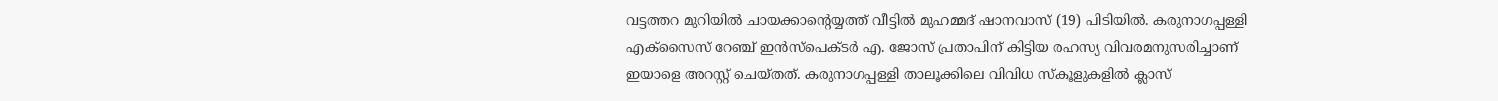വട്ടത്തറ മുറിയിൽ ചായക്കാന്റെയ്യത്ത് വീട്ടിൽ മുഹമ്മദ് ഷാനവാസ് (19) പിടിയിൽ. കരുനാഗപ്പള്ളി എക്സൈസ് റേഞ്ച് ഇൻസ്പെക്ടർ എ. ജോസ് പ്രതാപിന് കിട്ടിയ രഹസ്യ വിവരമനുസരിച്ചാണ് ഇയാളെ അറസ്റ്റ് ചെയ്തത്. കരുനാഗപ്പള്ളി താലൂക്കിലെ വിവിധ സ്കൂളുകളില്‍ ക്ലാസ്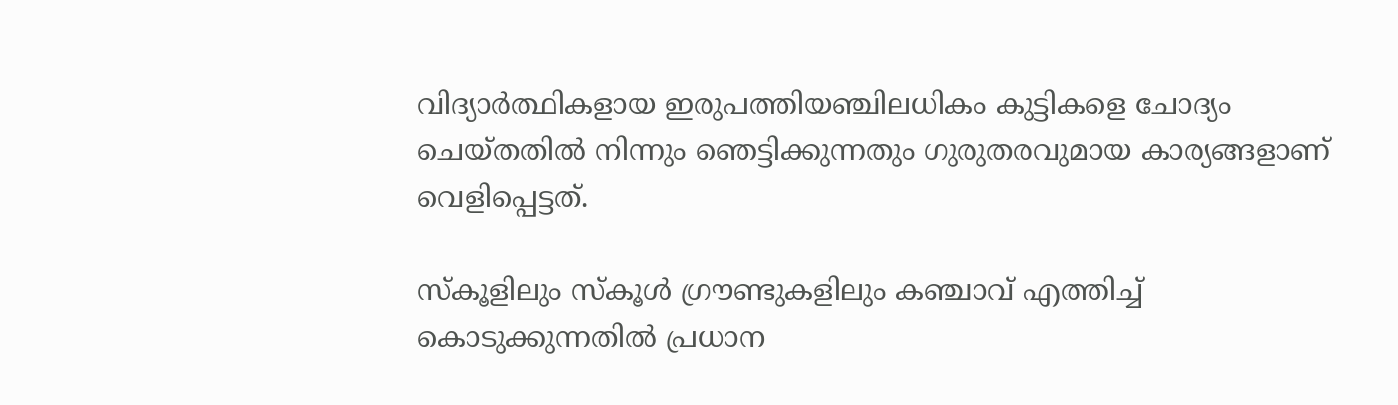വിദ്യാര്‍ത്ഥികളായ ഇരുപത്തിയഞ്ചിലധികം കുട്ടികളെ ചോദ്യം ചെയ്തതിൽ നിന്നും ഞെട്ടിക്കുന്നതും ഗുരുതരവുമായ കാര്യങ്ങളാണ് വെളിപ്പെട്ടത്.

സ്കൂളിലും സ്കൂൾ ഗ്രൗണ്ടുകളിലും കഞ്ചാവ് എത്തിച്ച് കൊടുക്കുന്നതില്‍ പ്രധാന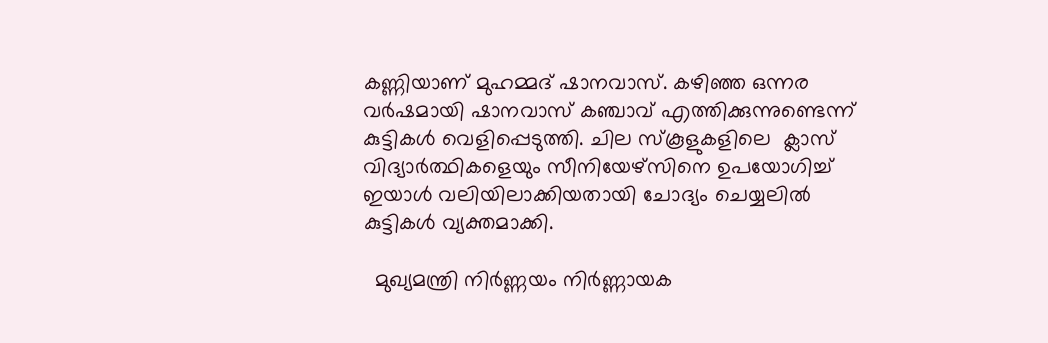കണ്ണിയാണ് മുഹമ്മദ് ഷാനവാസ്. കഴിഞ്ഞ ഒന്നര വർഷമായി ഷാനവാസ് കഞ്ചാവ് എത്തിക്കുന്നുണ്ടെന്ന് കുട്ടികൾ വെളിപ്പെടുത്തി. ചില സ്കൂളുകളിലെ  ക്ലാസ് വിദ്യാർത്ഥികളെയും സീനിയേഴ്സിനെ ഉപയോഗിച്ച് ഇയാൾ വലിയിലാക്കിയതായി ചോദ്യം ചെയ്യലിൽ കുട്ടികൾ വ്യക്തമാക്കി.

  മുഖ്യമന്ത്രി നിർണ്ണയം നിർണ്ണായക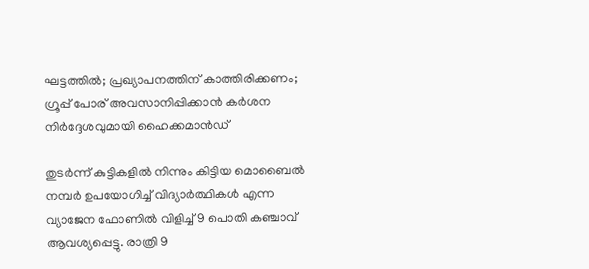ഘട്ടത്തിൽ; പ്രഖ്യാപനത്തിന് കാത്തിരിക്കണം; ഗ്രൂപ്പ് പോര് അവസാനിപ്പിക്കാൻ കർശന നിർദ്ദേശവുമായി ഹൈക്കമാൻഡ്

തുടര്‍ന്ന് കുട്ടികളില്‍ നിന്നും കിട്ടിയ മൊബൈൽ നമ്പർ ഉപയോഗിച്ച് വിദ്യാർത്ഥികൾ എന്ന വ്യാജേന ഫോണിൽ വിളിച്ച് 9 പൊതി കഞ്ചാവ് ആവശ്യപ്പെട്ടു. രാത്രി 9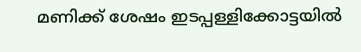മണിക്ക് ശേഷം ഇടപ്പള്ളിക്കോട്ടയിൽ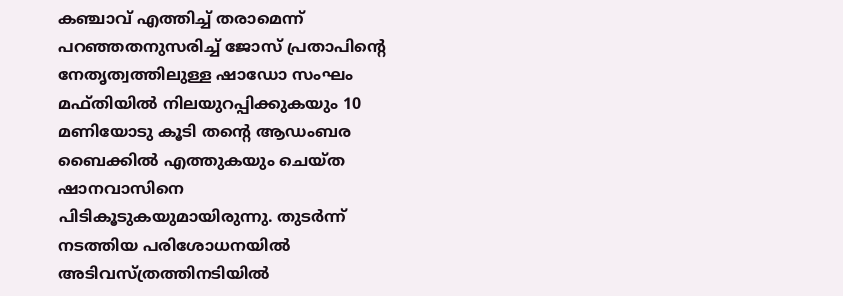കഞ്ചാവ് എത്തിച്ച് തരാമെന്ന് പറഞ്ഞതനുസരിച്ച് ജോസ് പ്രതാപിന്‍റെ നേതൃത്വത്തിലുള്ള ഷാഡോ സംഘം മഫ്തിയിൽ നിലയുറപ്പിക്കുകയും 10 മണിയോടു കൂടി തന്‍റെ ആഡംബര ബൈക്കിൽ എത്തുകയും ചെയ്ത ഷാനവാസിനെ പിടികൂടുകയുമായിരുന്നു. തുടർന്ന് നടത്തിയ പരിശോധനയില്‍ അടിവസ്ത്രത്തിനടിയിൽ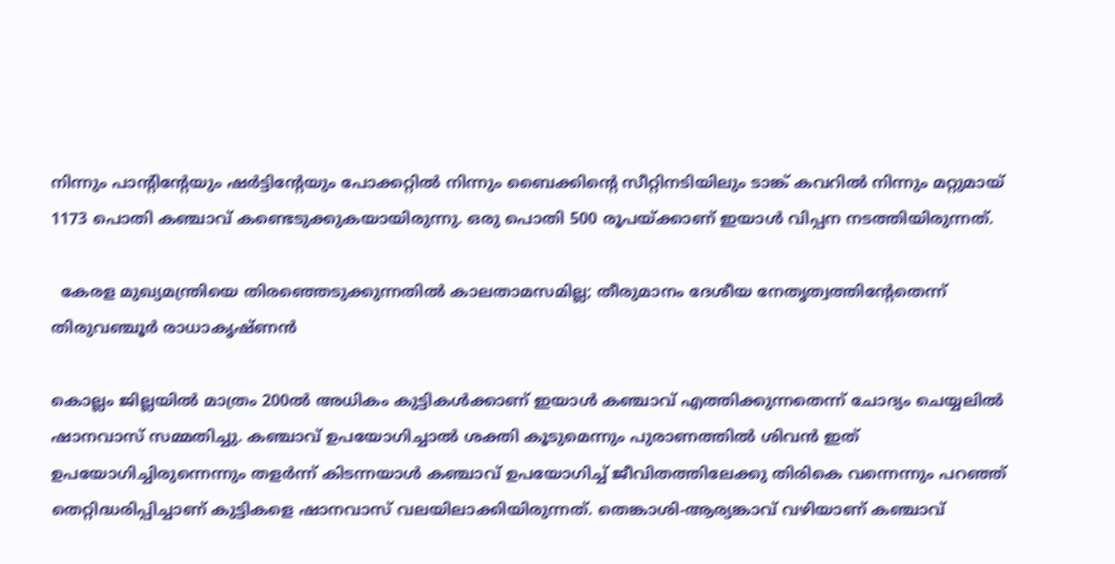നിന്നും പാന്റിന്റേയും ഷർട്ടിന്റേയും പോക്കറ്റിൽ നിന്നും ബൈക്കിന്‍റെ സീറ്റിനടിയിലും ടാങ്ക് കവറിൽ നിന്നും മറ്റുമായ് 1173 പൊതി കഞ്ചാവ് കണ്ടെടുക്കുകയായിരുന്നു. ഒരു പൊതി 500 രൂപയ്ക്കാണ് ഇയാൾ വിപ്പന നടത്തിയിരുന്നത്.

  കേരള മുഖ്യമന്ത്രിയെ തിരഞ്ഞെടുക്കുന്നതിൽ കാലതാമസമില്ല; തീരുമാനം ദേശീയ നേതൃത്വത്തിന്റേതെന്ന് തിരുവഞ്ചൂർ രാധാകൃഷ്ണൻ

കൊല്ലം ജില്ലയില്‍ മാത്രം 200ൽ അധികം കുട്ടികൾക്കാണ് ഇയാൾ കഞ്ചാവ് എത്തിക്കുന്നതെന്ന് ചോദ്യം ചെയ്യലിൽ ഷാനവാസ് സമ്മതിച്ചു. കഞ്ചാവ് ഉപയോഗിച്ചാൽ ശക്തി കൂടുമെന്നും പുരാണത്തിൽ ശിവൻ ഇത് ഉപയോഗിച്ചിരുന്നെന്നും തളർന്ന് കിടന്നയാൾ കഞ്ചാവ് ഉപയോഗിച്ച് ജീവിതത്തിലേക്കു തിരികെ വന്നെന്നും പറഞ്ഞ് തെറ്റിദ്ധരിപ്പിച്ചാണ് കുട്ടികളെ ഷാനവാസ് വലയിലാക്കിയിരുന്നത്. തെങ്കാശി-ആര്യങ്കാവ് വഴിയാണ് കഞ്ചാവ്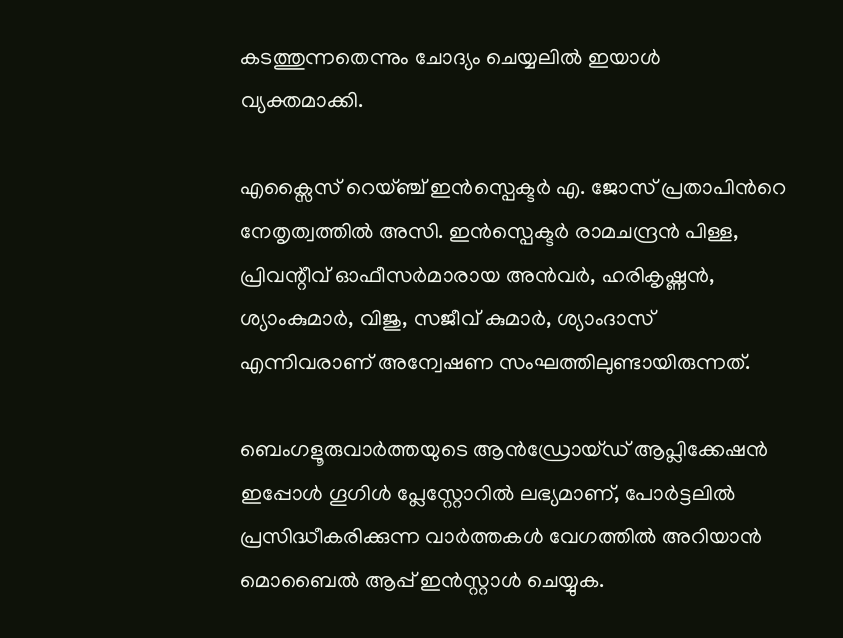കടത്തുന്നതെന്നും ചോദ്യം ചെയ്യലില്‍ ഇയാള്‍ വ്യക്തമാക്കി.

എക്സൈസ് റെയ്ഞ്ച് ഇൻസ്പെക്ടർ എ. ജോസ് പ്രതാപിന്‍റെ നേതൃത്വത്തിൽ അസി. ഇൻസ്പെക്ടർ രാമചന്ദ്രൻ പിള്ള, പ്രിവന്റീവ് ഓഫീസർമാരായ അൻവർ, ഹരികൃഷ്ണൻ, ശ്യാംകുമാർ, വിജു, സജീവ് കുമാർ, ശ്യാംദാസ് എന്നിവരാണ് അന്വേഷണ സംഘത്തിലുണ്ടായിരുന്നത്.

ബെംഗളൂരുവാർത്തയുടെ ആൻഡ്രോയ്ഡ് ആപ്ലിക്കേഷൻ ഇപ്പോൾ ഗൂഗിൾ പ്ലേസ്റ്റോറിൽ ലഭ്യമാണ്, പോർട്ടലിൽ പ്രസിദ്ധീകരിക്കുന്ന വാർത്തകൾ വേഗത്തിൽ അറിയാൻ മൊബൈൽ ആപ്പ് ഇൻസ്റ്റാൾ ചെയ്യുക.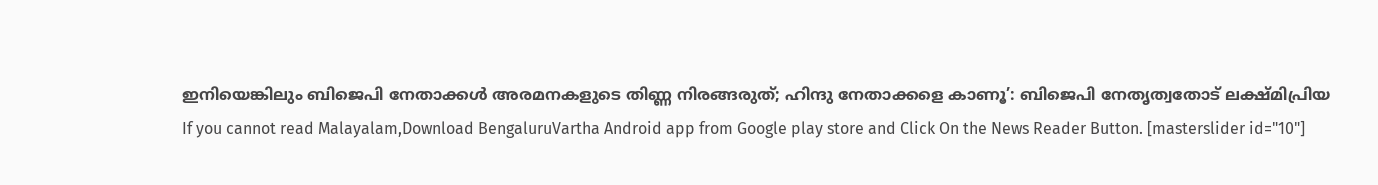ഇനിയെങ്കിലും ബിജെപി നേതാക്കൾ അരമനകളുടെ തിണ്ണ നിരങ്ങരുത്; ഹിന്ദു നേതാക്കളെ കാണൂ’: ബിജെപി നേതൃത്വതോട് ലക്ഷ്മിപ്രിയ
If you cannot read Malayalam,Download BengaluruVartha Android app from Google play store and Click On the News Reader Button. [masterslider id="10"]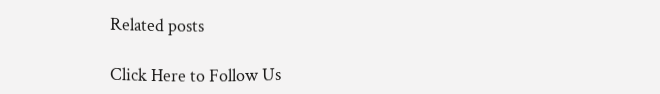Related posts

Click Here to Follow Us